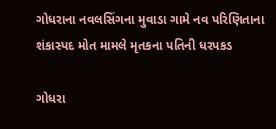ગોધરાના નવલસિંગના મુવાડા ગામે નવ પરિણિતાના શંકાસ્પદ મોત મામલે મૃતકના પતિની ધરપકડ

ગોધરા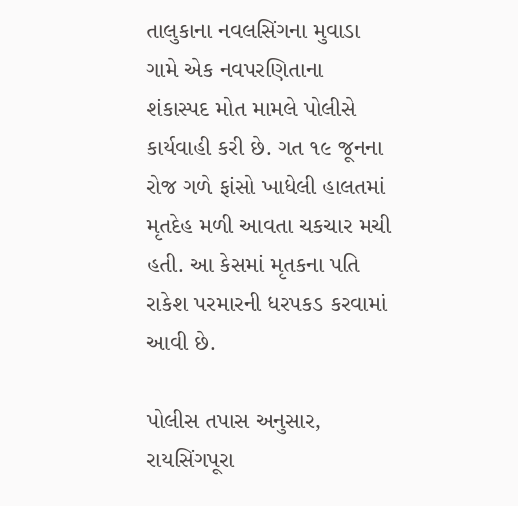તાલુકાના નવલસિંગના મુવાડા ગામે એક નવપરણિતાના શંકાસ્પદ મોત મામલે પોલીસે કાર્યવાહી કરી છે. ગત ૧૯ જૂનના રોજ ગળે ફાંસો ખાધેલી હાલતમાં મૃતદેહ મળી આવતા ચકચાર મચી હતી. આ કેસમાં મૃતકના પતિ રાકેશ પરમારની ધરપકડ કરવામાં આવી છે.

પોલીસ તપાસ અનુસાર, રાયસિંગપૂરા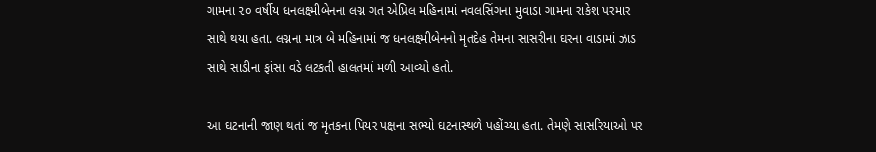ગામના ૨૦ વર્ષીય ધનલક્ષ્મીબેનના લગ્ન ગત એપ્રિલ મહિનામાં નવલસિંગના મુવાડા ગામના રાકેશ પરમાર સાથે થયા હતા. લગ્નના માત્ર બે મહિનામાં જ ધનલક્ષ્મીબેનનો મૃતદેહ તેમના સાસરીના ઘરના વાડામાં ઝાડ સાથે સાડીના ફાંસા વડે લટકતી હાલતમાં મળી આવ્યો હતો.

આ ઘટનાની જાણ થતાં જ મૃતકના પિયર પક્ષના સભ્યો ઘટનાસ્થળે પહોંચ્યા હતા. તેમણે સાસરિયાઓ પર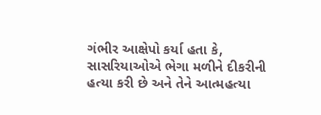ગંભીર આક્ષેપો કર્યા હતા કે, સાસરિયાઓએ ભેગા મળીને દીકરીની હત્યા કરી છે અને તેને આત્મહત્યા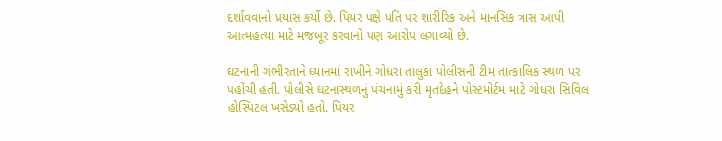દર્શાવવાનો પ્રયાસ કર્યો છે. પિયર પક્ષે પતિ પર શારીરિક અને માનસિક ત્રાસ આપી આત્મહત્યા માટે મજબૂર કરવાનો પણ આરોપ લગાવ્યો છે.

ઘટનાની ગંભીરતાને ધ્યાનમાં રાખીને ગોધરા તાલુકા પોલીસની ટીમ તાત્કાલિક સ્થળ પર પહોંચી હતી. પોલીસે ઘટનાસ્થળનું પંચનામું કરી મૃતદેહને પોસ્ટમોર્ટમ માટે ગોધરા સિવિલ હોસ્પિટલ ખસેડ્યો હતો. પિયર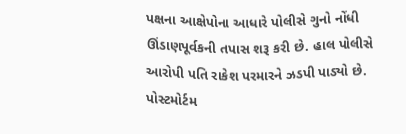પક્ષના આક્ષેપોના આધારે પોલીસે ગુનો નોંધી ઊંડાણપૂર્વકની તપાસ શરૂ કરી છે. હાલ પોલીસે આરોપી પતિ રાકેશ પરમારને ઝડપી પાડ્યો છે. પોસ્ટમોર્ટમ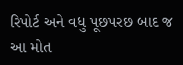રિપોર્ટ અને વધુ પૂછપરછ બાદ જ આ મોત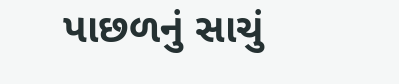પાછળનું સાચું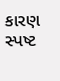કારણ સ્પષ્ટ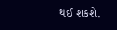થઈ શકશે.